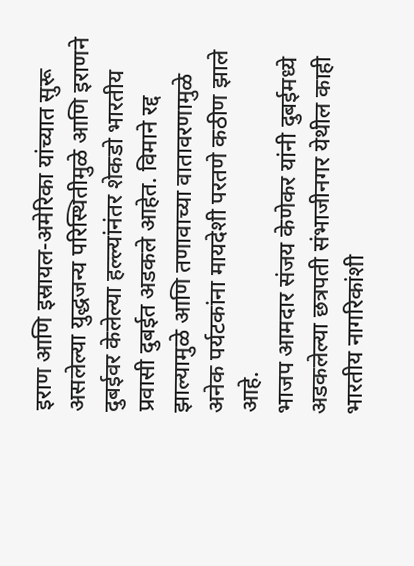इराण आणि इस्रायल-अमेरिका यांच्यात सुरू असलेल्या युद्धजन्य परिस्थितीमुळे आणि इराणने दुबईवर केलेल्या हल्ल्यांनंतर शेकडो भारतीय प्रवासी दुबईत अडकले आहेत. विमाने रद्द झाल्यामुळे आणि तणावाच्या वातावरणामुळे अनेक पर्यटकांना मायदेशी परतणे कठीण झाले आहे.
भाजप आमदार संजय केणेकर यांनी दुबईमध्ये अडकलेल्या छत्रपती संभाजीनगर येथील काही भारतीय नागरिकांशी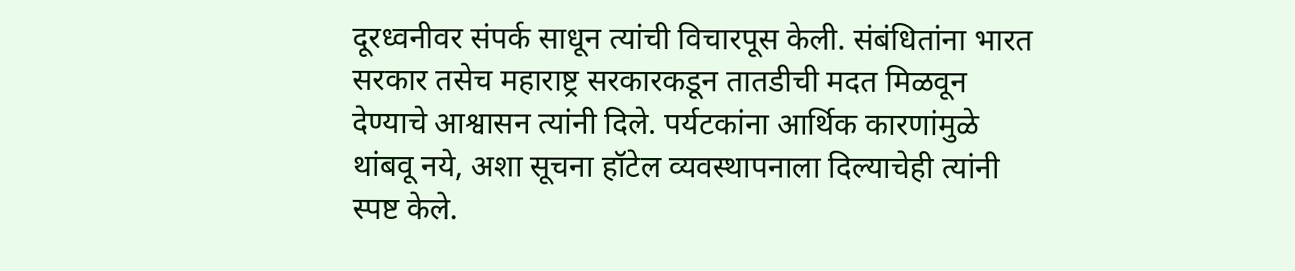दूरध्वनीवर संपर्क साधून त्यांची विचारपूस केली. संबंधितांना भारत सरकार तसेच महाराष्ट्र सरकारकडून तातडीची मदत मिळवून देण्याचे आश्वासन त्यांनी दिले. पर्यटकांना आर्थिक कारणांमुळे थांबवू नये, अशा सूचना हॉटेल व्यवस्थापनाला दिल्याचेही त्यांनी स्पष्ट केले.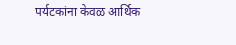पर्यटकांना केवळ आर्थिक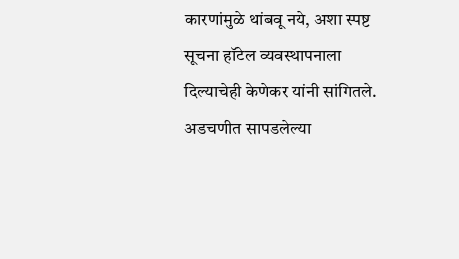कारणांमुळे थांबवू नये, अशा स्पष्ट सूचना हॉटेल व्यवस्थापनाला दिल्याचेही केणेकर यांनी सांगितले. अडचणीत सापडलेल्या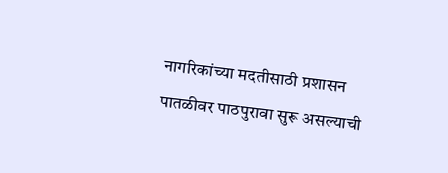नागरिकांच्या मदतीसाठी प्रशासन पातळीवर पाठपुरावा सुरू असल्याची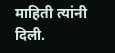माहिती त्यांनी दिली.